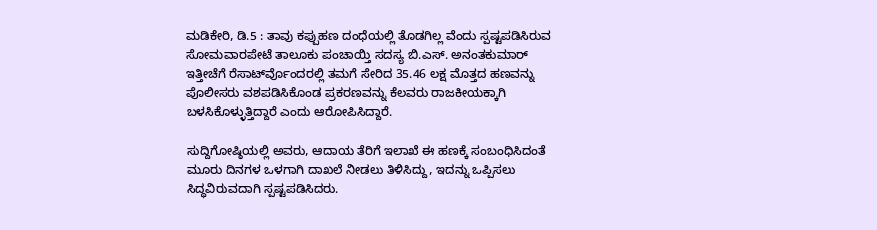ಮಡಿಕೇರಿ, ಡಿ.5 : ತಾವು ಕಪ್ಪುಹಣ ದಂಧೆಯಲ್ಲಿ ತೊಡಗಿಲ್ಲ ವೆಂದು ಸ್ಪಷ್ಟಪಡಿಸಿರುವ ಸೋಮವಾರಪೇಟೆ ತಾಲೂಕು ಪಂಚಾಯ್ತಿ ಸದಸ್ಯ ಬಿ.ಎಸ್. ಅನಂತಕುಮಾರ್ ಇತ್ತೀಚೆಗೆ ರೆಸಾರ್ಟ್‍ವೊಂದರಲ್ಲಿ ತಮಗೆ ಸೇರಿದ 35.46 ಲಕ್ಷ ಮೊತ್ತದ ಹಣವನ್ನು ಪೊಲೀಸರು ವಶಪಡಿಸಿಕೊಂಡ ಪ್ರಕರಣವನ್ನು ಕೆಲವರು ರಾಜಕೀಯಕ್ಕಾಗಿ ಬಳಸಿಕೊಳ್ಳುತ್ತಿದ್ದಾರೆ ಎಂದು ಆರೋಪಿಸಿದ್ದಾರೆ.

ಸುದ್ದಿಗೋಷ್ಠಿಯಲ್ಲಿ ಅವರು, ಆದಾಯ ತೆರಿಗೆ ಇಲಾಖೆ ಈ ಹಣಕ್ಕೆ ಸಂಬಂಧಿಸಿದಂತೆ ಮೂರು ದಿನಗಳ ಒಳಗಾಗಿ ದಾಖಲೆ ನೀಡಲು ತಿಳಿಸಿದ್ದು, ಇದನ್ನು ಒಪ್ಪಿಸಲು ಸಿದ್ಧವಿರುವದಾಗಿ ಸ್ಪಷ್ಟಪಡಿಸಿದರು.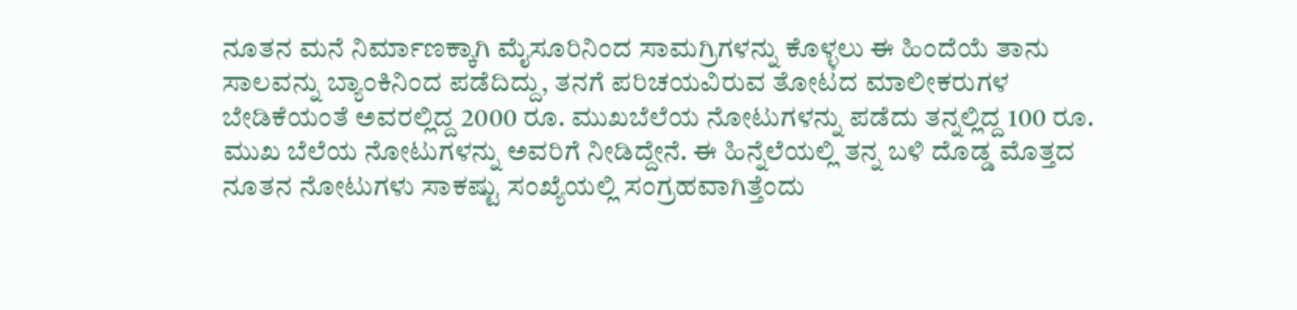ನೂತನ ಮನೆ ನಿರ್ಮಾಣಕ್ಕಾಗಿ ಮೈಸೂರಿನಿಂದ ಸಾಮಗ್ರಿಗಳನ್ನು ಕೊಳ್ಳಲು ಈ ಹಿಂದೆಯೆ ತಾನು ಸಾಲವನ್ನು ಬ್ಯಾಂಕಿನಿಂದ ಪಡೆದಿದ್ದು, ತನಗೆ ಪರಿಚಯವಿರುವ ತೋಟದ ಮಾಲೀಕರುಗಳ ಬೇಡಿಕೆಯಂತೆ ಅವರಲ್ಲಿದ್ದ 2000 ರೂ. ಮುಖಬೆಲೆಯ ನೋಟುಗಳನ್ನು ಪಡೆದು ತನ್ನಲ್ಲಿದ್ದ 100 ರೂ. ಮುಖ ಬೆಲೆಯ ನೋಟುಗಳನ್ನು ಅವರಿಗೆ ನೀಡಿದ್ದೇನೆ. ಈ ಹಿನ್ನೆಲೆಯಲ್ಲಿ ತನ್ನ ಬಳಿ ದೊಡ್ಡ ಮೊತ್ತದ ನೂತನ ನೋಟುಗಳು ಸಾಕಷ್ಟು ಸಂಖ್ಯೆಯಲ್ಲಿ ಸಂಗ್ರಹವಾಗಿತ್ತೆಂದು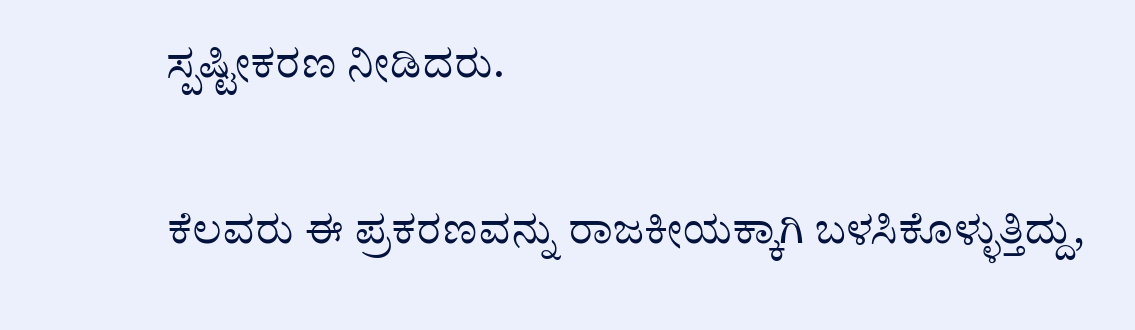ಸ್ಪಷ್ಟೀಕರಣ ನೀಡಿದರು.

ಕೆಲವರು ಈ ಪ್ರಕರಣವನ್ನು ರಾಜಕೀಯಕ್ಕಾಗಿ ಬಳಸಿಕೊಳ್ಳುತ್ತಿದ್ದು,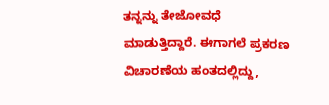ತನ್ನನ್ನು ತೇಜೋವಧೆ ಮಾಡುತ್ತಿದ್ದಾರೆ. ಈಗಾಗಲೆ ಪ್ರಕರಣ ವಿಚಾರಣೆಯ ಹಂತದಲ್ಲಿದ್ದು,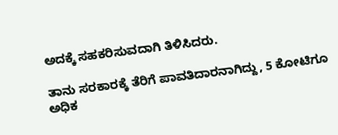ಅದಕ್ಕೆ ಸಹಕರಿಸುವದಾಗಿ ತಿಳಿಸಿದರು.

ತಾನು ಸರಕಾರಕ್ಕೆ ತೆರಿಗೆ ಪಾವತಿದಾರನಾಗಿದ್ದು, 5 ಕೋಟಿಗೂ ಅಧಿಕ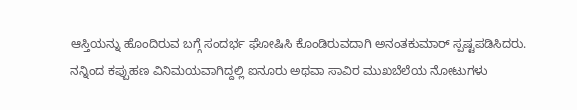ಆಸ್ತಿಯನ್ನು ಹೊಂದಿರುವ ಬಗ್ಗೆ ಸಂದರ್ಭ ಘೋಷಿಸಿ ಕೊಂಡಿರುವದಾಗಿ ಅನಂತಕುಮಾರ್ ಸ್ಪಷ್ಟಪಡಿಸಿದರು. ನನ್ನಿಂದ ಕಪ್ಪುಹಣ ವಿನಿಮಯವಾಗಿದ್ದಲ್ಲಿ ಐನೂರು ಅಥವಾ ಸಾವಿರ ಮುಖಬೆಲೆಯ ನೋಟುಗಳು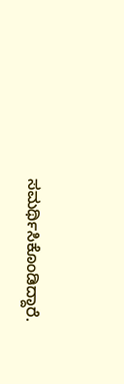ಸಮರ್ಥಿಸಿಕೊಂಡಿದ್ದಾರೆ.